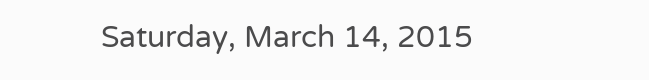Saturday, March 14, 2015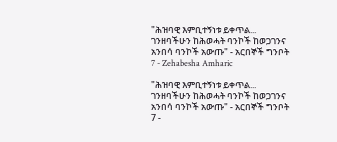"ሕዝባዊ እምቢተኝነቱ ይቀጥል... ገንዘባችሁን ከሕወሓት ባንኮች ከወጋገንና አንበሳ ባንኮች አውጡ" - አርበኞች ግንቦት 7 - Zehabesha Amharic

"ሕዝባዊ እምቢተኝነቱ ይቀጥል... ገንዘባችሁን ከሕወሓት ባንኮች ከወጋገንና አንበሳ ባንኮች አውጡ" - አርበኞች ግንቦት 7 -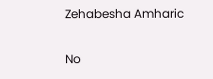Zehabesha Amharic

No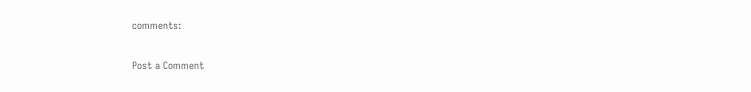comments:

Post a Comment